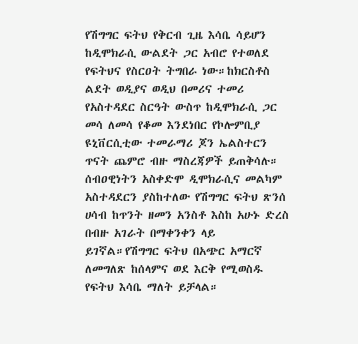የሽግግር ፍትህ የቅርብ ጊዜ እሳቤ ሳይሆን ከዲሞክራሲ ውልደት ጋር አብሮ የተወለደ የፍትህና የስርዐት ትግበራ ነው።ከክርስቶስ ልደት ወዲያና ወዲህ በመሪና ተመሪ የአስተዳደር ስርዓት ውስጥ ከዲሞክራሲ ጋር መሳ ለመሳ የቆመ እንደነበር የኮሎምቢያ ዩኒቨርሲቲው ተመራማሪ ጆን ኤልስተርን ጥናት ጨምሮ ብዙ ማስረጃዎች ይጠቅሳሉ።
ሰብዐዊነትን አስቀድሞ ዲሞክራሲና መልካም አስተዳደርን ያስከተለው የሽግግር ፍትህ ጽንሰ ሀሳብ ከጥንት ዘመን አንስቶ እስከ አሁኑ ድረስ በብዙ አገራት በማቀንቀን ላይ ይገኛል።የሽግግር ፍትህ በአጭር አማርኛ ለመግለጽ ከሰላምና ወደ እርቅ የሚወስዱ የፍትህ እሳቤ ማለት ይቻላል።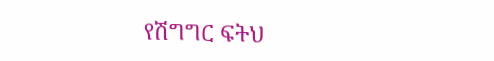የሽግግር ፍትህ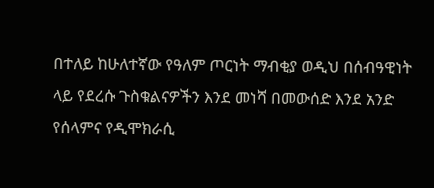በተለይ ከሁለተኛው የዓለም ጦርነት ማብቂያ ወዲህ በሰብዓዊነት ላይ የደረሱ ጉስቁልናዎችን እንደ መነሻ በመውሰድ እንደ አንድ የሰላምና የዲሞክራሲ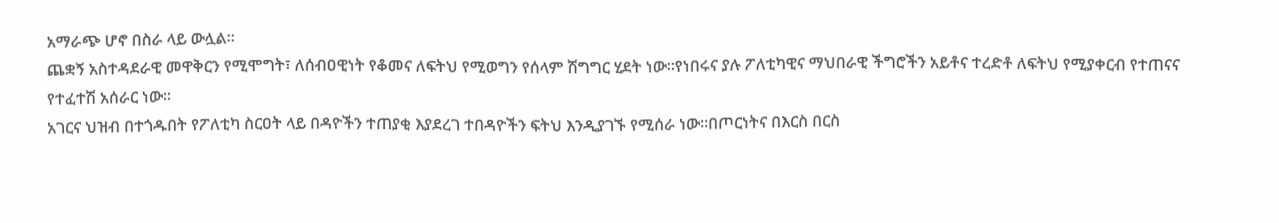አማራጭ ሆኖ በስራ ላይ ውሏል።
ጨቋኝ አስተዳደራዊ መዋቅርን የሚሞግት፣ ለሰብዐዊነት የቆመና ለፍትህ የሚወግን የሰላም ሽግግር ሂደት ነው።የነበሩና ያሉ ፖለቲካዊና ማህበራዊ ችግሮችን አይቶና ተረድቶ ለፍትህ የሚያቀርብ የተጠናና የተፈተሽ አሰራር ነው።
አገርና ህዝብ በተጎዱበት የፖለቲካ ስርዐት ላይ በዳዮችን ተጠያቂ እያደረገ ተበዳዮችን ፍትህ እንዲያገኙ የሚሰራ ነው።በጦርነትና በእርስ በርስ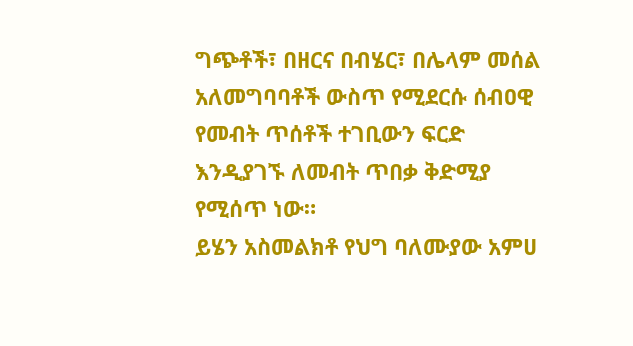ግጭቶች፣ በዘርና በብሄር፣ በሌላም መሰል አለመግባባቶች ውስጥ የሚደርሱ ሰብዐዊ የመብት ጥሰቶች ተገቢውን ፍርድ እንዲያገኙ ለመብት ጥበቃ ቅድሚያ የሚሰጥ ነው።
ይሄን አስመልክቶ የህግ ባለሙያው አምሀ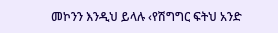መኮንን እንዲህ ይላሉ ‹የሽግግር ፍትህ አንድ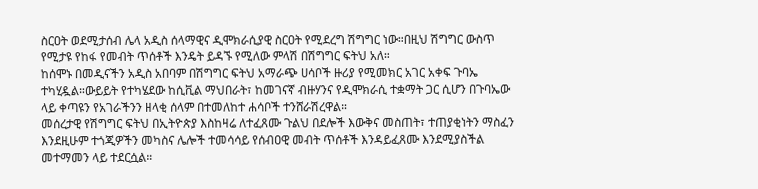ስርዐት ወደሚታሰብ ሌላ አዲስ ሰላማዊና ዲሞክራሲያዊ ስርዐት የሚደረግ ሽግግር ነው።በዚህ ሽግግር ውስጥ የሚታዩ የከፋ የመብት ጥሰቶች እንዴት ይዳኙ የሚለው ምላሽ በሽግግር ፍትህ አለ።
ከሰሞኑ በመዲናችን አዲስ አበባም በሽግግር ፍትህ አማራጭ ሀሳቦች ዙሪያ የሚመክር አገር አቀፍ ጉባኤ ተካሂዷል።ውይይት የተካሄደው ከሲቪል ማህበራት፣ ከመገናኛ ብዙሃንና የዲሞክራሲ ተቋማት ጋር ሲሆን በጉባኤው ላይ ቀጣዩን የአገራችንን ዘላቂ ሰላም በተመለከተ ሐሳቦች ተንሸራሽረዋል።
መሰረታዊ የሽግግር ፍትህ በኢትዮጵያ እስከዛሬ ለተፈጸሙ ጉልህ በደሎች እውቅና መስጠት፣ ተጠያቂነትን ማስፈን እንደዚሁም ተጎጂዎችን መካስና ሌሎች ተመሳሳይ የሰብዐዊ መብት ጥሰቶች እንዳይፈጸሙ እንደሚያስችል መተማመን ላይ ተደርሷል።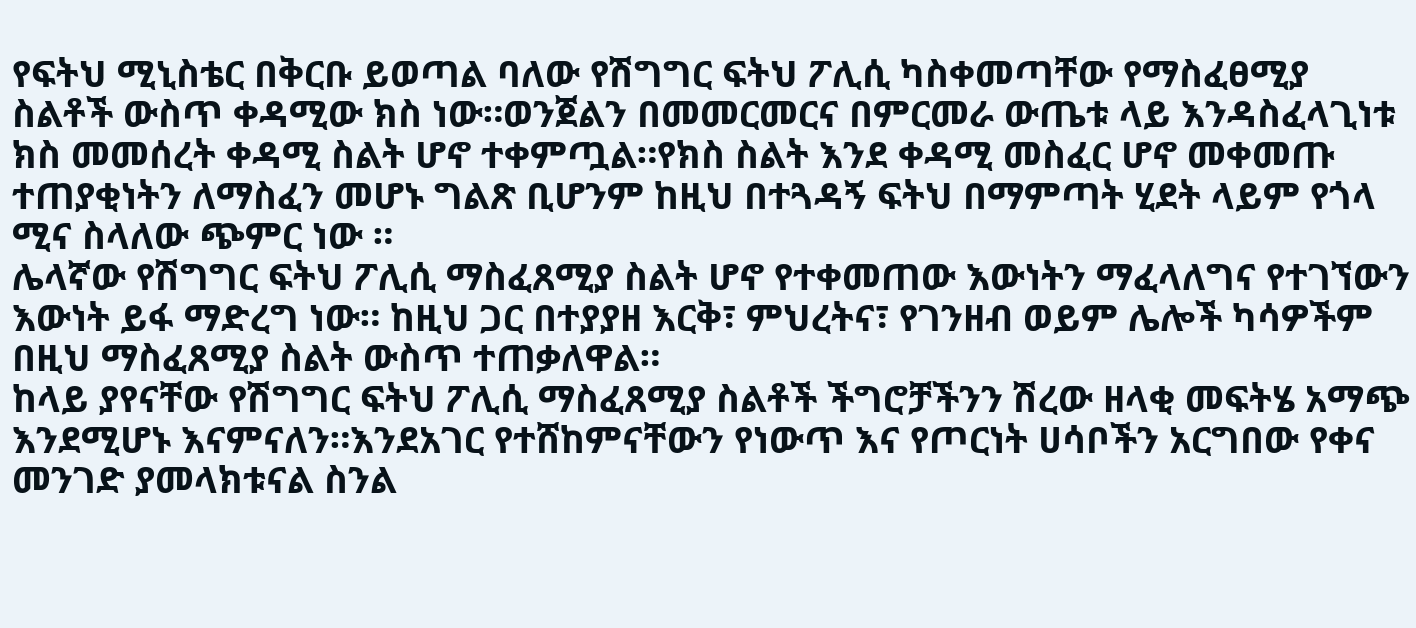የፍትህ ሚኒስቴር በቅርቡ ይወጣል ባለው የሽግግር ፍትህ ፖሊሲ ካስቀመጣቸው የማስፈፀሚያ ስልቶች ውስጥ ቀዳሚው ክስ ነው።ወንጀልን በመመርመርና በምርመራ ውጤቱ ላይ እንዳስፈላጊነቱ ክስ መመሰረት ቀዳሚ ስልት ሆኖ ተቀምጧል።የክስ ስልት እንደ ቀዳሚ መስፈር ሆኖ መቀመጡ ተጠያቂነትን ለማስፈን መሆኑ ግልጽ ቢሆንም ከዚህ በተጓዳኝ ፍትህ በማምጣት ሂደት ላይም የጎላ ሚና ስላለው ጭምር ነው ።
ሌላኛው የሽግግር ፍትህ ፖሊሲ ማስፈጸሚያ ስልት ሆኖ የተቀመጠው እውነትን ማፈላለግና የተገኘውን እውነት ይፋ ማድረግ ነው። ከዚህ ጋር በተያያዘ እርቅ፣ ምህረትና፣ የገንዘብ ወይም ሌሎች ካሳዎችም በዚህ ማስፈጸሚያ ስልት ውስጥ ተጠቃለዋል።
ከላይ ያየናቸው የሽግግር ፍትህ ፖሊሲ ማስፈጸሚያ ስልቶች ችግሮቻችንን ሽረው ዘላቂ መፍትሄ አማጭ እንደሚሆኑ እናምናለን።እንደአገር የተሸከምናቸውን የነውጥ እና የጦርነት ሀሳቦችን አርግበው የቀና መንገድ ያመላክቱናል ስንል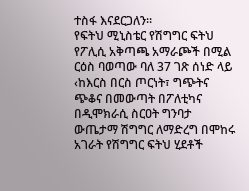ተስፋ እናደርጋለን።
የፍትህ ሚኒስቴር የሽግግር ፍትህ የፖሊሲ አቅጣጫ አማራጮች በሚል ርዕስ ባወጣው ባለ 37 ገጽ ሰነድ ላይ ‹ከእርስ በርስ ጦርነት፣ ግጭትና ጭቆና በመውጣት በፖለቲካና በዲሞክራሲ ስርዐት ግንባታ ውጤታማ ሽግግር ለማድረግ በሞከሩ አገራት የሽግግር ፍትህ ሂደቶች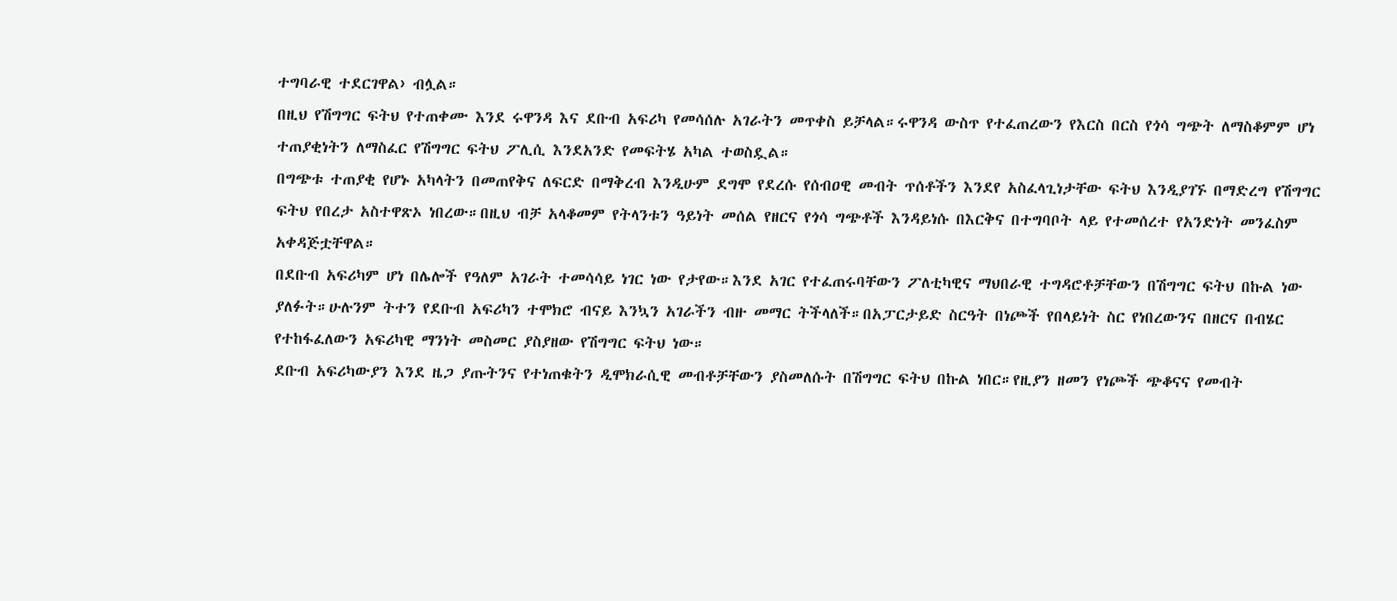ተግባራዊ ተደርገዋል› ብሏል።
በዚህ የሽግግር ፍትህ የተጠቀሙ እንደ ሩዋንዳ እና ደቡብ አፍሪካ የመሳሰሉ አገራትን መጥቀስ ይቻላል።ሩዋንዳ ውስጥ የተፈጠረውን የእርስ በርስ የጎሳ ግጭት ለማስቆምም ሆነ ተጠያቂነትን ለማስፈር የሽግግር ፍትህ ፖሊሲ እንደአንድ የመፍትሄ አካል ተወስዷል።
በግጭቱ ተጠያቂ የሆኑ አካላትን በመጠየቅና ለፍርድ በማቅረብ እንዲሁም ደግሞ የደረሱ የሰብዐዊ መብት ጥሰቶችን እንደየ አስፈላጊነታቸው ፍትህ እንዲያገኙ በማድረግ የሽግግር ፍትህ የበረታ አስተዋጽኦ ነበረው።በዚህ ብቻ አላቆመም የትላንቱን ዓይነት መሰል የዘርና የጎሳ ግጭቶች እንዳይነሱ በእርቅና በተግባቦት ላይ የተመሰረተ የአንድነት መንፈስም አቀዳጅቷቸዋል።
በደቡብ አፍሪካም ሆነ በሌሎች የዓለም አገራት ተመሳሳይ ነገር ነው የታየው።እንደ አገር የተፈጠሩባቸውን ፖለቲካዊና ማህበራዊ ተግዳሮቶቻቸውን በሽግግር ፍትህ በኩል ነው ያለፉት።ሁሉንም ትተን የደቡብ አፍሪካን ተሞክሮ ብናይ እንኳን አገራችን ብዙ መማር ትችላለች።በአፓርታይድ ስርዓት በነጮች የበላይነት ስር የነበረውንና በዘርና በብሄር የተከፋፈለውን አፍሪካዊ ማንነት መስመር ያስያዘው የሽግግር ፍትህ ነው።
ደቡብ አፍሪካውያን እንደ ዜጋ ያጡትንና የተነጠቁትን ዲሞክራሲዊ መብቶቻቸውን ያስመለሱት በሽግግር ፍትህ በኩል ነበር።የዚያን ዘመን የነጮች ጭቆናና የመብት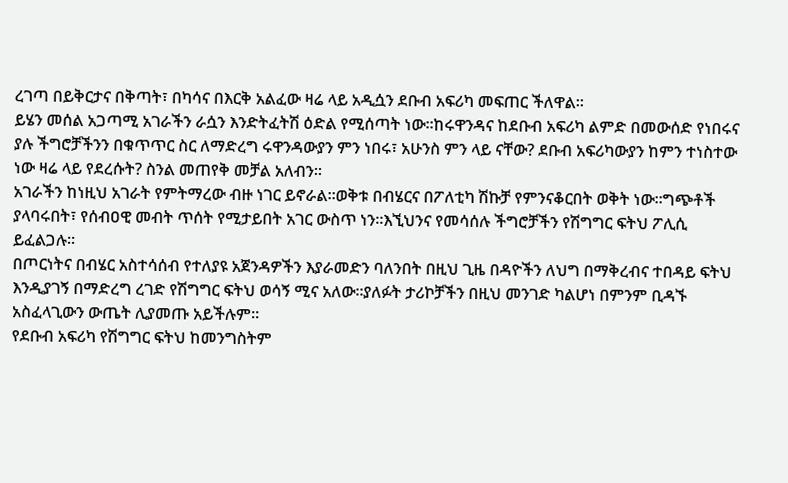ረገጣ በይቅርታና በቅጣት፣ በካሳና በእርቅ አልፈው ዛሬ ላይ አዲሷን ደቡብ አፍሪካ መፍጠር ችለዋል።
ይሄን መሰል አጋጣሚ አገራችን ራሷን እንድትፈትሽ ዕድል የሚሰጣት ነው።ከሩዋንዳና ከደቡብ አፍሪካ ልምድ በመውሰድ የነበሩና ያሉ ችግሮቻችንን በቁጥጥር ስር ለማድረግ ሩዋንዳውያን ምን ነበሩ፣ አሁንስ ምን ላይ ናቸው? ደቡብ አፍሪካውያን ከምን ተነስተው ነው ዛሬ ላይ የደረሱት? ስንል መጠየቅ መቻል አለብን።
አገራችን ከነዚህ አገራት የምትማረው ብዙ ነገር ይኖራል።ወቅቱ በብሄርና በፖለቲካ ሽኩቻ የምንናቆርበት ወቅት ነው።ግጭቶች ያላባሩበት፣ የሰብዐዊ መብት ጥሰት የሚታይበት አገር ውስጥ ነን።እኚህንና የመሳሰሉ ችግሮቻችን የሽግግር ፍትህ ፖሊሲ ይፈልጋሉ።
በጦርነትና በብሄር አስተሳሰብ የተለያዩ አጀንዳዎችን እያራመድን ባለንበት በዚህ ጊዜ በዳዮችን ለህግ በማቅረብና ተበዳይ ፍትህ እንዲያገኝ በማድረግ ረገድ የሽግግር ፍትህ ወሳኝ ሚና አለው።ያለፉት ታሪኮቻችን በዚህ መንገድ ካልሆነ በምንም ቢዳኙ አስፈላጊውን ውጤት ሊያመጡ አይችሉም።
የደቡብ አፍሪካ የሽግግር ፍትህ ከመንግስትም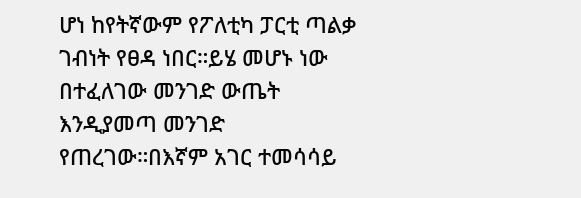ሆነ ከየትኛውም የፖለቲካ ፓርቲ ጣልቃ ገብነት የፀዳ ነበር።ይሄ መሆኑ ነው በተፈለገው መንገድ ውጤት እንዲያመጣ መንገድ የጠረገው።በእኛም አገር ተመሳሳይ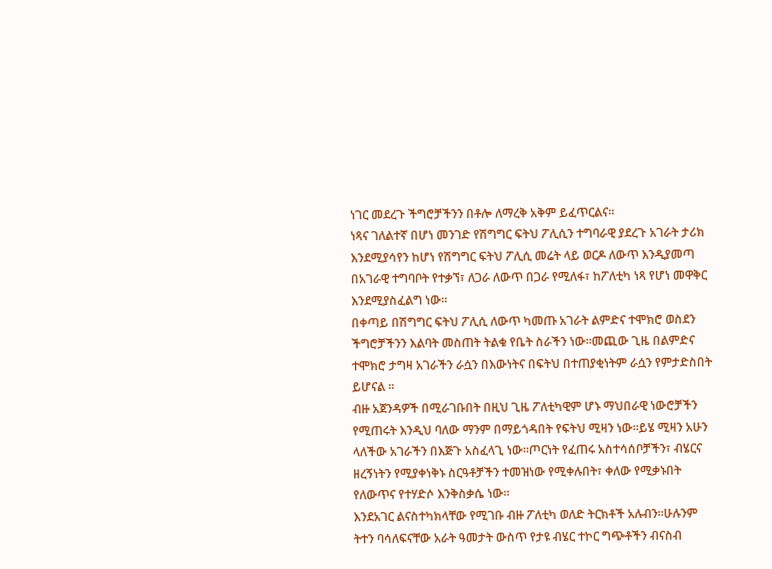ነገር መደረጉ ችግሮቻችንን በቶሎ ለማረቅ አቅም ይፈጥርልና።
ነጻና ገለልተኛ በሆነ መንገድ የሽግግር ፍትህ ፖሊሲን ተግባራዊ ያደረጉ አገራት ታሪክ እንደሚያሳየን ከሆነ የሽግግር ፍትህ ፖሊሲ መሬት ላይ ወርዶ ለውጥ እንዲያመጣ በአገራዊ ተግባቦት የተቃኘ፣ ለጋራ ለውጥ በጋራ የሚለፋ፣ ከፖለቲካ ነጻ የሆነ መዋቅር እንደሚያስፈልግ ነው።
በቀጣይ በሽግግር ፍትህ ፖሊሲ ለውጥ ካመጡ አገራት ልምድና ተሞክሮ ወስደን ችግሮቻችንን እልባት መስጠት ትልቁ የቤት ስራችን ነው።መጪው ጊዜ በልምድና ተሞክሮ ታግዛ አገራችን ራሷን በእውነትና በፍትህ በተጠያቂነትም ራሷን የምታድስበት ይሆናል ።
ብዙ አጀንዳዎች በሚራገቡበት በዚህ ጊዜ ፖለቲካዊም ሆኑ ማህበራዊ ነውሮቻችን የሚጠሩት እንዲህ ባለው ማንም በማይጎዳበት የፍትህ ሚዛን ነው።ይሄ ሚዛን አሁን ላለችው አገራችን በእጅጉ አስፈላጊ ነው።ጦርነት የፈጠሩ አስተሳሰቦቻችን፣ ብሄርና ዘረኝነትን የሚያቀነቅኑ ስርዓቶቻችን ተመዝነው የሚቀሉበት፣ ቀለው የሚቃኑበት የለውጥና የተሃድሶ እንቅስቃሴ ነው።
እንደአገር ልናስተካክላቸው የሚገቡ ብዙ ፖለቲካ ወለድ ትርክቶች አሉብን።ሁሉንም ትተን ባሳለፍናቸው አራት ዓመታት ውስጥ የታዩ ብሄር ተኮር ግጭቶችን ብናስብ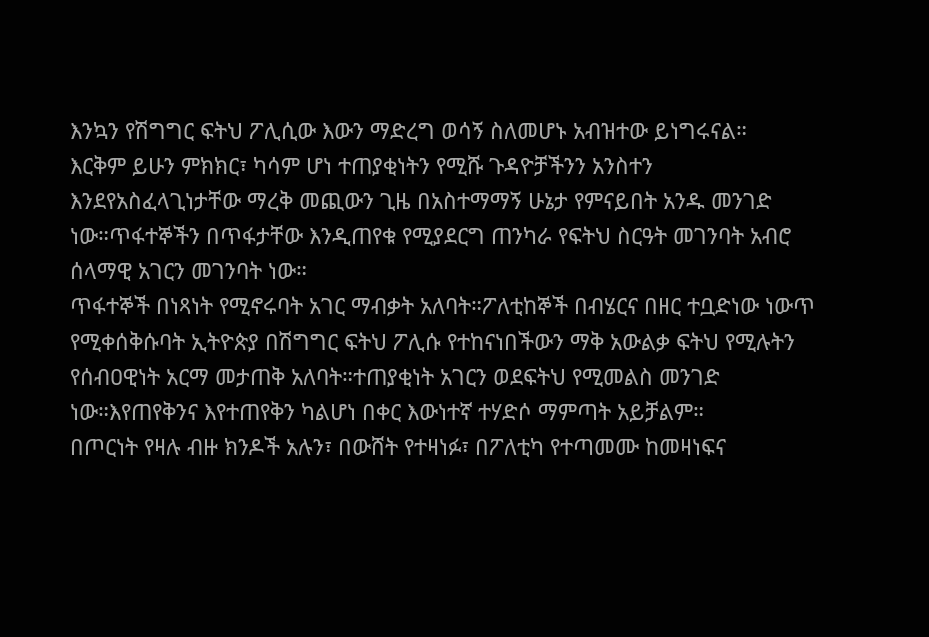እንኳን የሽግግር ፍትህ ፖሊሲው እውን ማድረግ ወሳኝ ስለመሆኑ አብዝተው ይነግሩናል።
እርቅም ይሁን ምክክር፣ ካሳም ሆነ ተጠያቂነትን የሚሹ ጉዳዮቻችንን አንስተን እንደየአስፈላጊነታቸው ማረቅ መጪውን ጊዜ በአስተማማኝ ሁኔታ የምናይበት አንዱ መንገድ ነው።ጥፋተኞችን በጥፋታቸው እንዲጠየቁ የሚያደርግ ጠንካራ የፍትህ ስርዓት መገንባት አብሮ ሰላማዊ አገርን መገንባት ነው።
ጥፋተኞች በነጻነት የሚኖሩባት አገር ማብቃት አለባት።ፖለቲከኞች በብሄርና በዘር ተቧድነው ነውጥ የሚቀሰቅሱባት ኢትዮጵያ በሽግግር ፍትህ ፖሊሱ የተከናነበችውን ማቅ አውልቃ ፍትህ የሚሉትን የሰብዐዊነት አርማ መታጠቅ አለባት።ተጠያቂነት አገርን ወደፍትህ የሚመልስ መንገድ ነው።እየጠየቅንና እየተጠየቅን ካልሆነ በቀር እውነተኛ ተሃድሶ ማምጣት አይቻልም።
በጦርነት የዛሉ ብዙ ክንዶች አሉን፣ በውሸት የተዛነፉ፣ በፖለቲካ የተጣመሙ ከመዛነፍና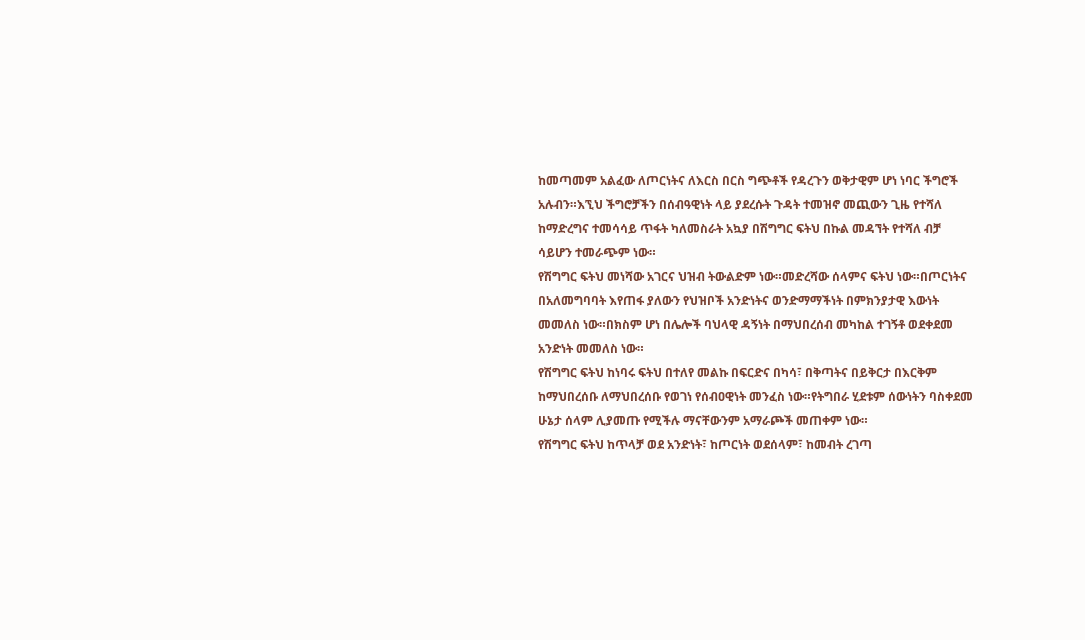ከመጣመም አልፈው ለጦርነትና ለእርስ በርስ ግጭቶች የዳረጉን ወቅታዊም ሆነ ነባር ችግሮች አሉብን።እኚህ ችግሮቻችን በሰብዓዊነት ላይ ያደረሱት ጉዳት ተመዝኖ መጪውን ጊዜ የተሻለ ከማድረግና ተመሳሳይ ጥፋት ካለመስራት አኳያ በሽግግር ፍትህ በኩል መዳኘት የተሻለ ብቻ ሳይሆን ተመራጭም ነው።
የሽግግር ፍትህ መነሻው አገርና ህዝብ ትውልድም ነው።መድረሻው ሰላምና ፍትህ ነው።በጦርነትና በአለመግባባት እየጠፋ ያለውን የህዝቦች አንድነትና ወንድማማችነት በምክንያታዊ እውነት መመለስ ነው።በክስም ሆነ በሌሎች ባህላዊ ዳኝነት በማህበረሰብ መካከል ተገኝቶ ወደቀደመ አንድነት መመለስ ነው።
የሽግግር ፍትህ ከነባሩ ፍትህ በተለየ መልኩ በፍርድና በካሳ፣ በቅጣትና በይቅርታ በእርቅም ከማህበረሰቡ ለማህበረሰቡ የወገነ የሰብዐዊነት መንፈስ ነው።የትግበራ ሂደቱም ሰውነትን ባስቀደመ ሁኔታ ሰላም ሊያመጡ የሚችሉ ማናቸውንም አማራጮች መጠቀም ነው።
የሽግግር ፍትህ ከጥላቻ ወደ አንድነት፣ ከጦርነት ወደሰላም፣ ከመብት ረገጣ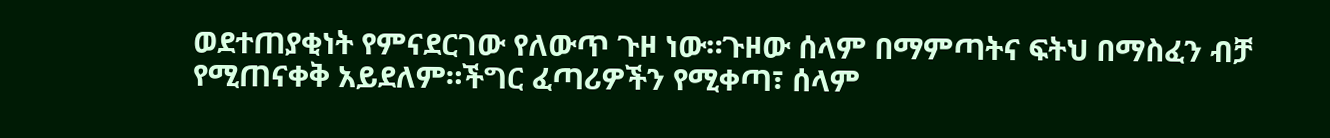ወደተጠያቂነት የምናደርገው የለውጥ ጉዞ ነው።ጉዞው ሰላም በማምጣትና ፍትህ በማስፈን ብቻ የሚጠናቀቅ አይደለም።ችግር ፈጣሪዎችን የሚቀጣ፣ ሰላም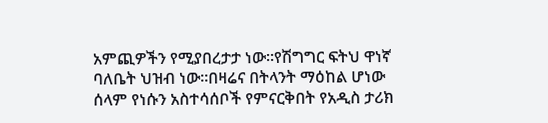አምጪዎችን የሚያበረታታ ነው።የሽግግር ፍትህ ዋነኛ ባለቤት ህዝብ ነው።በዛሬና በትላንት ማዕከል ሆነው ሰላም የነሱን አስተሳሰቦች የምናርቅበት የአዲስ ታሪክ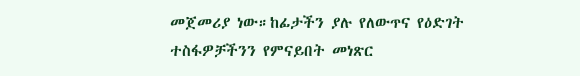መጀመሪያ ነው።ከፊታችን ያሉ የለውጥና የዕድገት ተስፋዎቻችንን የምናይበት መነጽር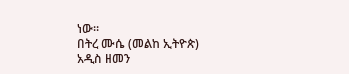ነው።
በትረ ሙሴ (መልከ ኢትዮጵ)
አዲስ ዘመን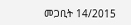መጋቢት 14/2015